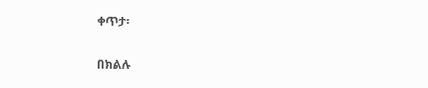ቀጥታ፡

በክልሉ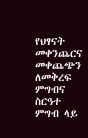የህፃናት መቀንጨርና መቀጨጭን ለመቅረፍ ምግብና ስርዓተ ምግብ ላይ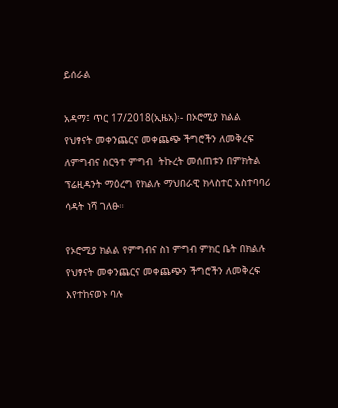ይሰራል

አዳማ፤ ጥር 17/2018(ኢዜአ)፡- በኦሮሚያ ክልል  የህፃናት መቀንጨርና መቀጨጭ ችግሮችን ለመቅረፍ  ለምግብና ስርዓተ ምግብ  ትኩረት መሰጠቱን በምክትል ፕሬዚዳንት ማዕረግ የክልሉ ማህበራዊ ክላስተር አስተባባሪ  ሳዳት ነሻ ገለፁ።

የኦሮሚያ ክልል የምግብና ስነ ምግብ ምክር ቤት በክልሉ የህፃናት መቀንጨርና መቀጨጭን ችግሮችን ለመቅረፍ እየተከናወኑ ባሉ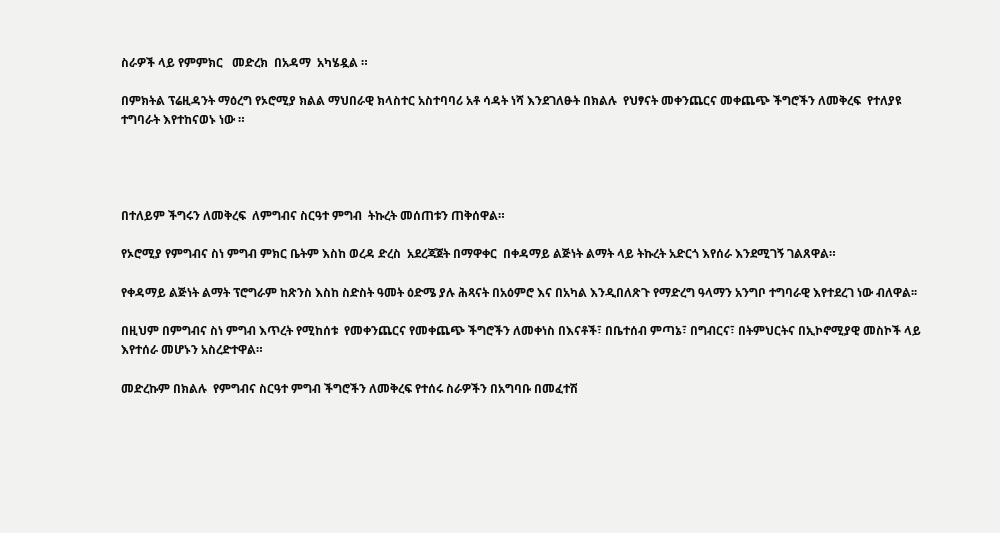ስራዎች ላይ የምምክር   መድረክ  በአዳማ  አካሄዷል ።

በምክትል ፕሬዚዳንት ማዕረግ የኦሮሚያ ክልል ማህበራዊ ክላስተር አስተባባሪ አቶ ሳዳት ነሻ እንደገለፁት በክልሉ  የህፃናት መቀንጨርና መቀጨጭ ችግሮችን ለመቅረፍ  የተለያዩ ተግባራት እየተከናወኑ ነው ።




በተለይም ችግሩን ለመቅረፍ  ለምግብና ስርዓተ ምግብ  ትኩረት መሰጠቱን ጠቅሰዋል።

የኦሮሚያ የምግብና ስነ ምግብ ምክር ቤትም እስከ ወረዳ ድረስ  አደረጃጀት በማዋቀር  በቀዳማይ ልጅነት ልማት ላይ ትኩረት አድርጎ እየሰራ እንደሚገኝ ገልጸዋል።

የቀዳማይ ልጅነት ልማት ፕሮግራም ከጽንስ እስከ ስድስት ዓመት ዕድሜ ያሉ ሕጻናት በአዕምሮ እና በአካል እንዲበለጽጉ የማድረግ ዓላማን አንግቦ ተግባራዊ እየተደረገ ነው ብለዋል፡፡

በዚህም በምግብና ስነ ምግብ እጥረት የሚከሰቱ  የመቀንጨርና የመቀጨጭ ችግሮችን ለመቀነስ በእናቶች፣ በቤተሰብ ምጣኔ፣ በግብርና፣ በትምህርትና በኢኮኖሚያዊ መስኮች ላይ እየተሰራ መሆኑን አስረድተዋል።

መድረኩም በክልሉ  የምግብና ስርዓተ ምግብ ችግሮችን ለመቅረፍ የተሰሩ ስራዎችን በአግባቡ በመፈተሽ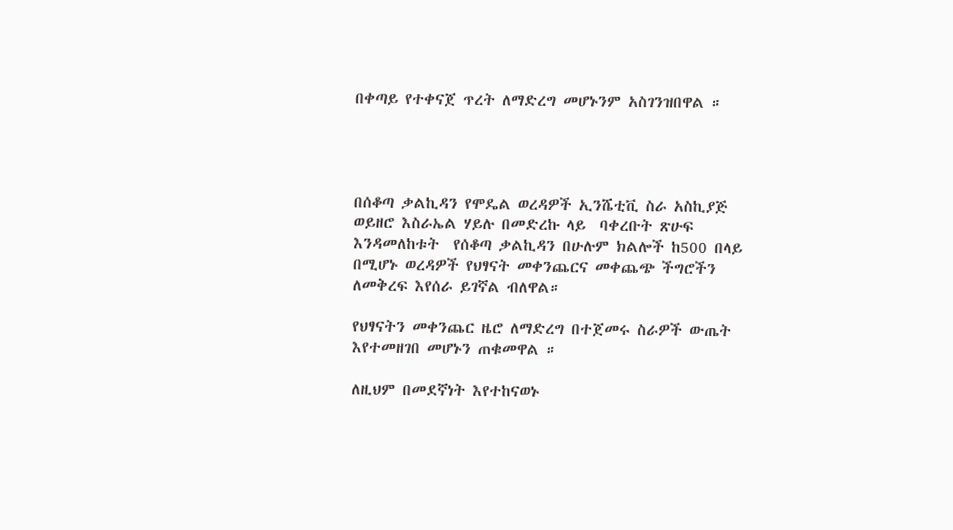በቀጣይ የተቀናጀ ጥረት ለማድረግ መሆኑንም አስገንዝበዋል ።




በሰቆጣ ቃልኪዳን የሞዴል ወረዳዎች ኢንሼቲቪ ስራ አስኪያጅ ወይዘሮ እስራኤል ሃይሉ በመድረኩ ላይ  ባቀረቡት ጽሁፍ እንዳመለከቱት  የሰቆጣ ቃልኪዳን በሁሉም ክልሎች ከ500 በላይ በሚሆኑ ወረዳዎች የህፃናት መቀንጨርና መቀጨጭ ችግሮችን ለመቅረፍ እየሰራ ይገኛል ብለዋል።

የህፃናትን መቀንጨር ዜሮ ለማድረግ በተጀመሩ ስራዎች ውጤት እየተመዘገበ መሆኑን ጠቁመዋል ።

ለዚህም በመደኛነት እየተከናወኑ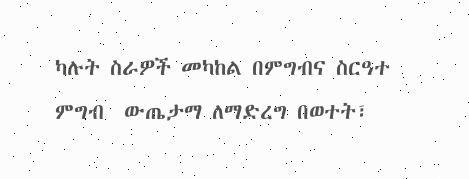ካሉት ስራዎች መካከል በምግብና ስርዓተ ምግብ  ውጤታማ ለማድረግ በወተት፣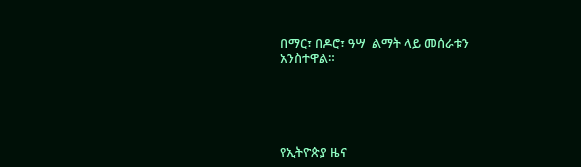በማር፣ በዶሮ፣ ዓሣ  ልማት ላይ መሰራቱን አንስተዋል።





የኢትዮጵያ ዜና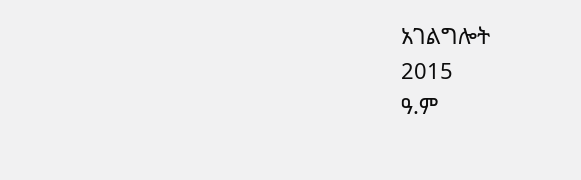አገልግሎት
2015
ዓ.ም